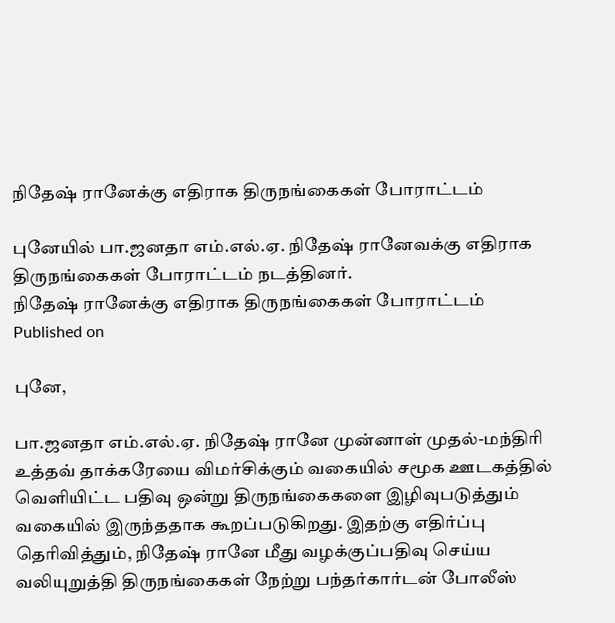நிதேஷ் ரானேக்கு எதிராக திருநங்கைகள் போராட்டம்

புனேயில் பா.ஜனதா எம்.எல்.ஏ. நிதேஷ் ரானேவக்கு எதிராக திருநங்கைகள் போராட்டம் நடத்தினர்.
நிதேஷ் ரானேக்கு எதிராக திருநங்கைகள் போராட்டம்
Published on

புனே,

பா.ஜனதா எம்.எல்.ஏ. நிதேஷ் ரானே முன்னாள் முதல்-மந்திரி உத்தவ் தாக்கரேயை விமர்சிக்கும் வகையில் சமூக ஊடகத்தில் வெளியிட்ட பதிவு ஒன்று திருநங்கைகளை இழிவுபடுத்தும் வகையில் இருந்ததாக கூறப்படுகிறது. இதற்கு எதிர்ப்பு தெரிவித்தும், நிதேஷ் ரானே மீது வழக்குப்பதிவு செய்ய வலியுறுத்தி திருநங்கைகள் நேற்று பந்தர்கார்டன் போலீஸ்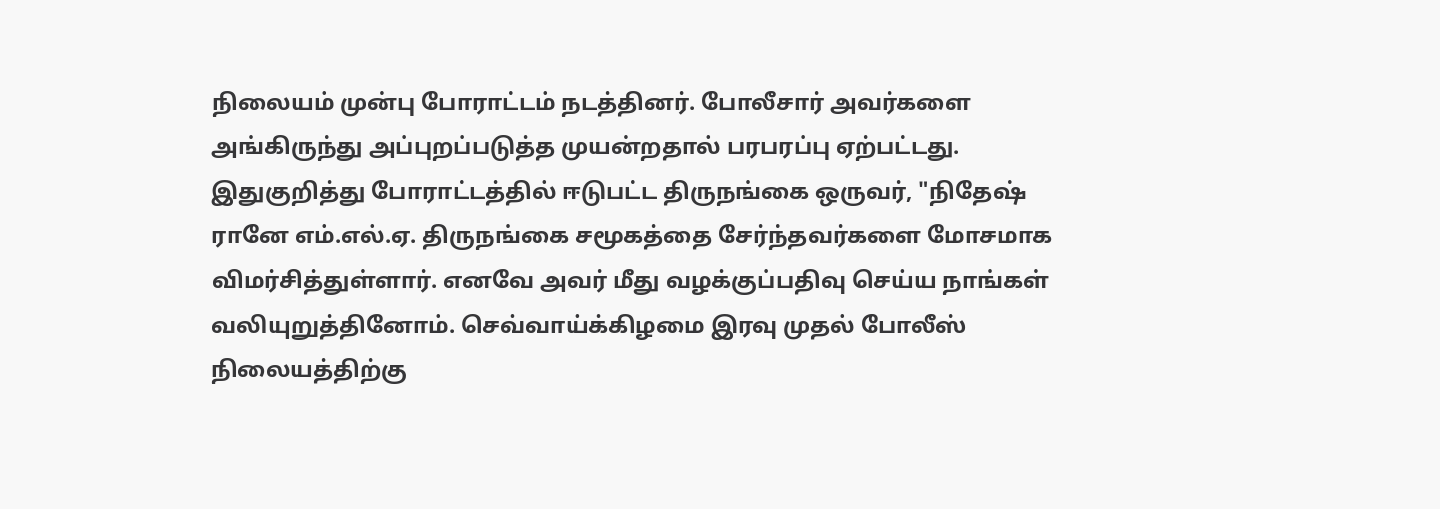நிலையம் முன்பு போராட்டம் நடத்தினர். போலீசார் அவர்களை அங்கிருந்து அப்புறப்படுத்த முயன்றதால் பரபரப்பு ஏற்பட்டது. இதுகுறித்து போராட்டத்தில் ஈடுபட்ட திருநங்கை ஒருவர், "நிதேஷ் ரானே எம்.எல்.ஏ. திருநங்கை சமூகத்தை சேர்ந்தவர்களை மோசமாக விமர்சித்துள்ளார். எனவே அவர் மீது வழக்குப்பதிவு செய்ய நாங்கள் வலியுறுத்தினோம். செவ்வாய்க்கிழமை இரவு முதல் போலீஸ் நிலையத்திற்கு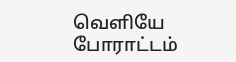வெளியே போராட்டம்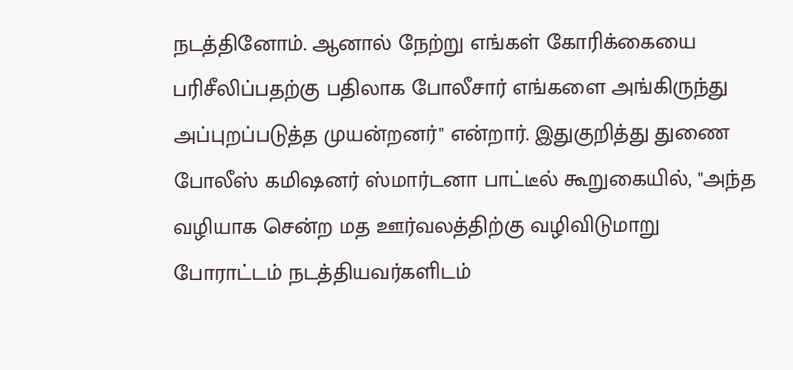நடத்தினோம். ஆனால் நேற்று எங்கள் கோரிக்கையை பரிசீலிப்பதற்கு பதிலாக போலீசார் எங்களை அங்கிருந்து அப்புறப்படுத்த முயன்றனர்" என்றார். இதுகுறித்து துணை போலீஸ் கமிஷனர் ஸ்மார்டனா பாட்டீல் கூறுகையில், "அந்த வழியாக சென்ற மத ஊர்வலத்திற்கு வழிவிடுமாறு போராட்டம் நடத்தியவர்களிடம்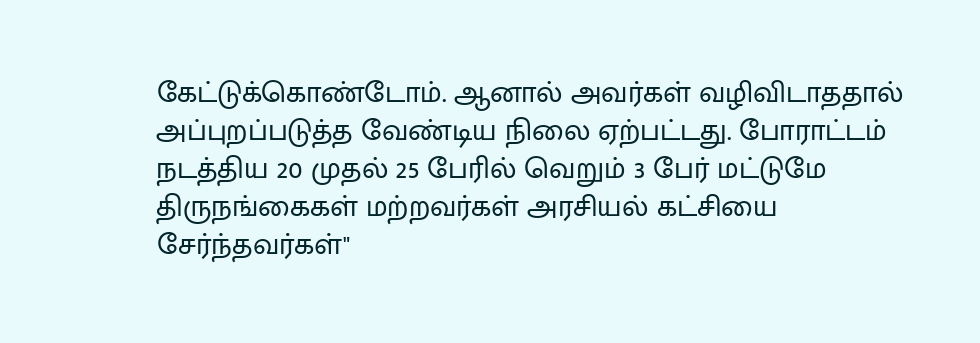கேட்டுக்கொண்டோம். ஆனால் அவர்கள் வழிவிடாததால் அப்புறப்படுத்த வேண்டிய நிலை ஏற்பட்டது. போராட்டம் நடத்திய 20 முதல் 25 பேரில் வெறும் 3 பேர் மட்டுமே திருநங்கைகள் மற்றவர்கள் அரசியல் கட்சியை சேர்ந்தவர்கள்"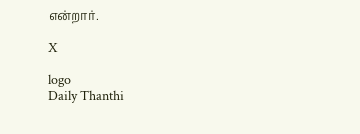என்றார்.

X

logo
Daily Thanthi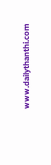www.dailythanthi.com